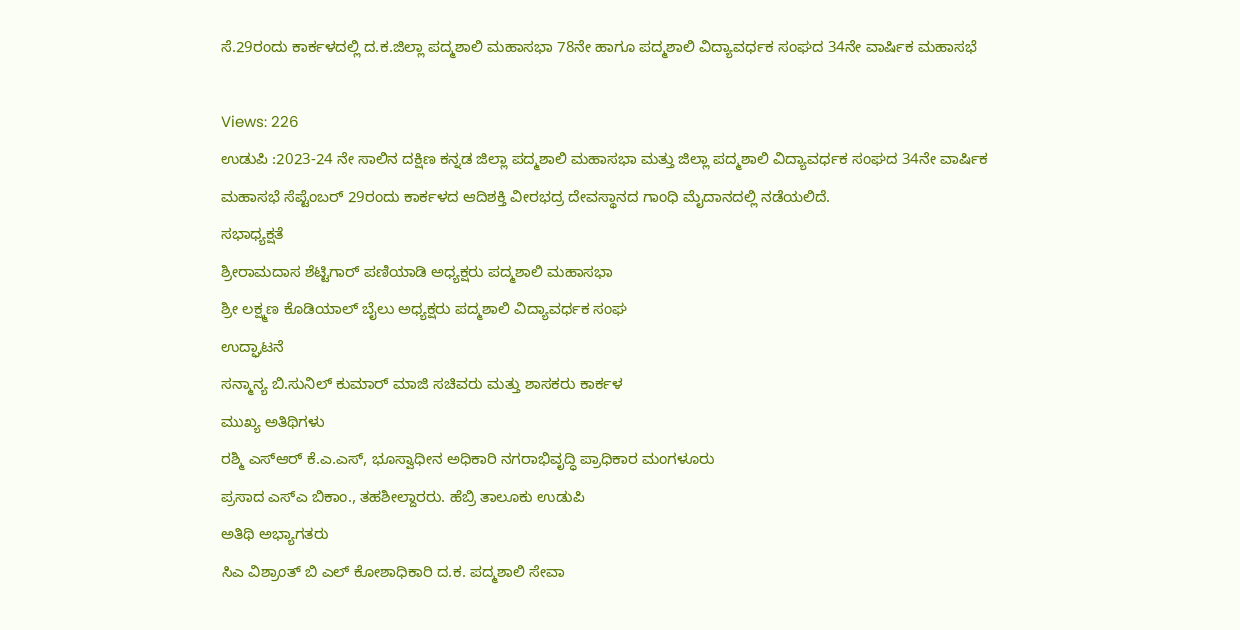ಸೆ.29ರಂದು ಕಾರ್ಕಳದಲ್ಲಿ ದ.ಕ.ಜಿಲ್ಲಾ ಪದ್ಮಶಾಲಿ ಮಹಾಸಭಾ 78ನೇ ಹಾಗೂ ಪದ್ಮಶಾಲಿ ವಿದ್ಯಾವರ್ಧಕ ಸಂಘದ 34ನೇ ವಾರ್ಷಿಕ ಮಹಾಸಭೆ

Views: 226
ಉಡುಪಿ :2023-24 ನೇ ಸಾಲಿನ ದಕ್ಷಿಣ ಕನ್ನಡ ಜಿಲ್ಲಾ ಪದ್ಮಶಾಲಿ ಮಹಾಸಭಾ ಮತ್ತು ಜಿಲ್ಲಾ ಪದ್ಮಶಾಲಿ ವಿದ್ಯಾವರ್ಧಕ ಸಂಘದ 34ನೇ ವಾರ್ಷಿಕ ಮಹಾಸಭೆ ಸೆಪ್ಟೆಂಬರ್ 29ರಂದು ಕಾರ್ಕಳದ ಆದಿಶಕ್ತಿ ವೀರಭದ್ರ ದೇವಸ್ಥಾನದ ಗಾಂಧಿ ಮೈದಾನದಲ್ಲಿ ನಡೆಯಲಿದೆ.
ಸಭಾಧ್ಯಕ್ಷತೆ
ಶ್ರೀರಾಮದಾಸ ಶೆಟ್ಟಿಗಾರ್ ಪಣಿಯಾಡಿ ಅಧ್ಯಕ್ಷರು ಪದ್ಮಶಾಲಿ ಮಹಾಸಭಾ
ಶ್ರೀ ಲಕ್ಷ್ಮಣ ಕೊಡಿಯಾಲ್ ಬೈಲು ಅಧ್ಯಕ್ಷರು ಪದ್ಮಶಾಲಿ ವಿದ್ಯಾವರ್ಧಕ ಸಂಘ
ಉದ್ಘಾಟನೆ
ಸನ್ಮಾನ್ಯ ಬಿ.ಸುನಿಲ್ ಕುಮಾರ್ ಮಾಜಿ ಸಚಿವರು ಮತ್ತು ಶಾಸಕರು ಕಾರ್ಕಳ
ಮುಖ್ಯ ಅತಿಥಿಗಳು
ರಶ್ಮಿ ಎಸ್ಆರ್ ಕೆ.ಎ.ಎಸ್, ಭೂಸ್ವಾಧೀನ ಅಧಿಕಾರಿ ನಗರಾಭಿವೃದ್ಧಿ ಪ್ರಾಧಿಕಾರ ಮಂಗಳೂರು
ಪ್ರಸಾದ ಎಸ್ಎ ಬಿಕಾಂ., ತಹಶೀಲ್ದಾರರು. ಹೆಬ್ರಿ ತಾಲೂಕು ಉಡುಪಿ
ಅತಿಥಿ ಅಭ್ಯಾಗತರು
ಸಿಎ ವಿಶ್ರಾಂತ್ ಬಿ ಎಲ್ ಕೋಶಾಧಿಕಾರಿ ದ.ಕ. ಪದ್ಮಶಾಲಿ ಸೇವಾ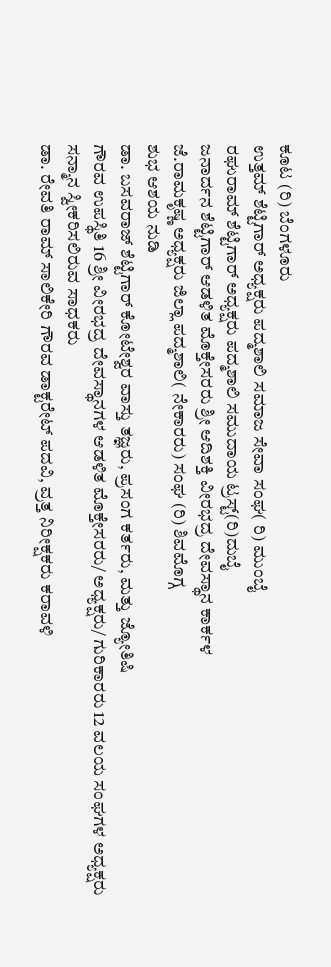ಕೂಟ (ರಿ) ಬೆಂಗಳೂರು
ಉತ್ತಮ್ ಶೆಟ್ಟಿಗಾರ್ ಅಧ್ಯಕ್ಷರು ಪದ್ಮಶಾಲಿ ಸಮಾಜ ಸೇವಾ ಸಂಘ( ರಿ) ಮುಂಬೈ
ರಘುರಾಮ್ ಶೆಟ್ಟಿಗಾರ್ ಅಧ್ಯಕ್ಷರು ಪದ್ಮಶಾಲಿ ಸಮುದಾಯ ಟ್ರಸ್ಟ್(ರಿ)ದುಬೈ
ಜನಾರ್ದನ ಶೆಟ್ಟಿಗಾರ್ ಆಡಳಿತ ಮೊಕ್ತೇಸರರು ಶ್ರೀ ಆದಿಶಕ್ತಿ ವೀರಭದ್ರ ದೇವಸ್ಥಾನ ಕಾರ್ಕಳ
ಜೆ.ರಾಮಕೃಷ್ಣ ಅಧ್ಯಕ್ಷರು ಜಿಲ್ಲಾ ಪದ್ಮಶಾಲಿ( ನೇಕಾರರು) ಸಂಘ (ರಿ) ಶಿವಮೊಗ್ಗ
ಶುಭ ಆಶಯ ನುಡಿ
ಡಾ. ಬಸವರಾಜ್ ಶೆಟ್ಟಿಗಾರ್ ಕೋಟೇಶ್ವರ ವಾಸ್ತು ತಜ್ಞರು, ಪ್ರಸಂಗ ಕರ್ತರು, ಮತ್ತು ಜ್ಯೋತಿಷಿ
ಗೌರವ ಉಪಸ್ಥಿತಿ 16 ಶ್ರೀ ವೀರಭದ್ರ ದೇವಸ್ಥಾನಗಳ ಆಡಳಿತ ಮೊಕ್ತೇಸರರು/ ಅಧ್ಯಕ್ಷರು/ ಗುರಿಕಾರರು 12 ವಲಯ ಸಂಘಗಳ ಅಧ್ಯಕ್ಷರು
ಸನ್ಮಾನ ಸ್ವೀಕರಿಸಲಿರುವ ಸಾಧಕರು
ಡಾ. ರೇವತಿ ರಾಮ್ ಸಾಲಿಕೇರಿ ಗೌರವ ಡಾಕ್ಟರೇಟ್ ಪದವಿ, ವ್ರತ್ತ ನಿರೀಕ್ಷಕರು ಕರಾವಳಿ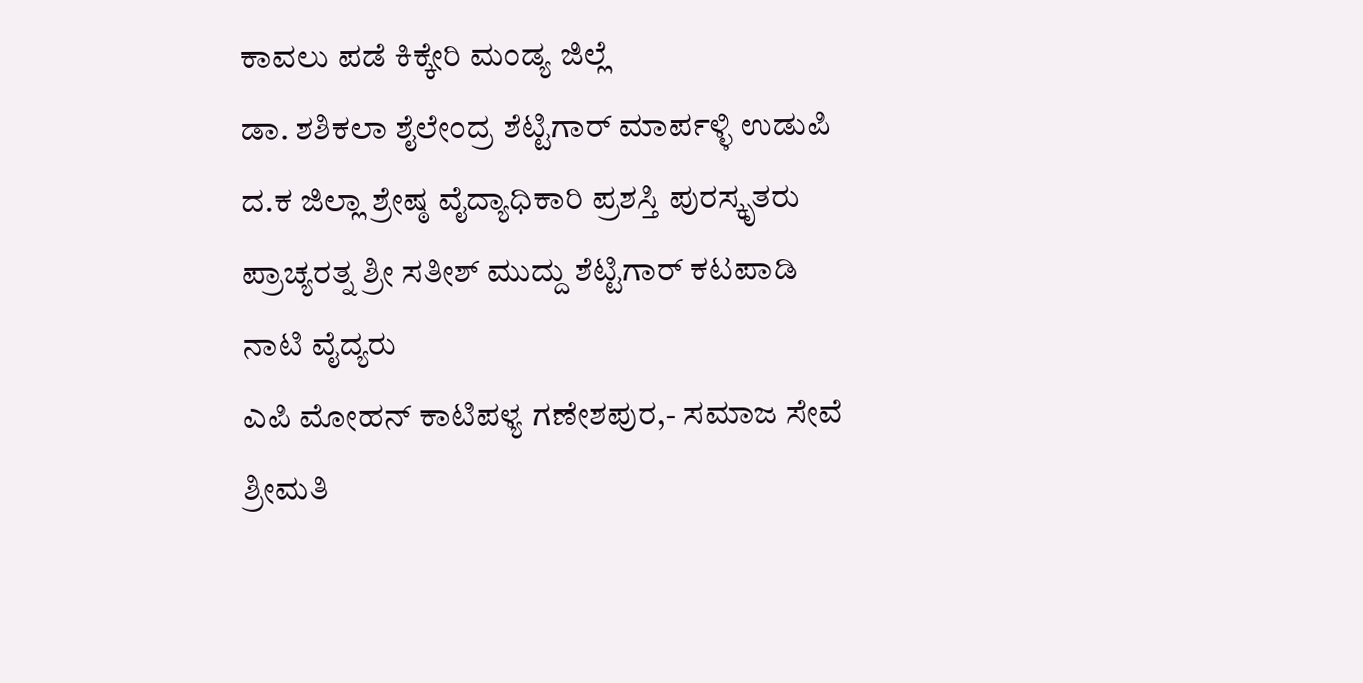ಕಾವಲು ಪಡೆ ಕಿಕ್ಕೇರಿ ಮಂಡ್ಯ ಜಿಲ್ಲೆ
ಡಾ. ಶಶಿಕಲಾ ಶೈಲೇಂದ್ರ ಶೆಟ್ಟಿಗಾರ್ ಮಾರ್ಪಳ್ಳಿ ಉಡುಪಿ ದ.ಕ ಜಿಲ್ಲಾ ಶ್ರೇಷ್ಠ ವೈದ್ಯಾಧಿಕಾರಿ ಪ್ರಶಸ್ತಿ ಪುರಸ್ಕೃತರು
ಪ್ರಾಚ್ಯರತ್ನ ಶ್ರೀ ಸತೀಶ್ ಮುದ್ದು ಶೆಟ್ಟಿಗಾರ್ ಕಟಪಾಡಿ ನಾಟಿ ವೈದ್ಯರು
ಎಪಿ ಮೋಹನ್ ಕಾಟಿಪಳ್ಯ ಗಣೇಶಪುರ,- ಸಮಾಜ ಸೇವೆ
ಶ್ರೀಮತಿ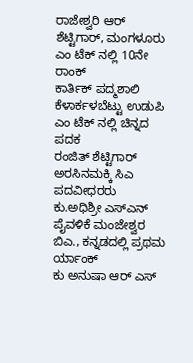ರಾಜೇಶ್ವರಿ ಆರ್ ಶೆಟ್ಟಿಗಾರ್, ಮಂಗಳೂರು ಎಂ ಟೆಕ್ ನಲ್ಲಿ 10ನೇ ರಾಂಕ್
ಕಾರ್ತಿಕ್ ಪದ್ಮಶಾಲಿ ಕೆಳಾರ್ಕಳಬೆಟ್ಟು ಉಡುಪಿ ಎಂ ಟೆಕ್ ನಲ್ಲಿ ಚಿನ್ನದ ಪದಕ
ರಂಜಿತ್ ಶೆಟ್ಟಿಗಾರ್ ಅರಸಿನಮಕ್ಕಿ ಸಿಎ ಪದವೀಧರರು
ಕು.ಅಧಿಶ್ರೀ ಎಸ್ಎನ್ ಪೈವಳಿಕೆ ಮಂಜೇಶ್ವರ ಬಿಎ., ಕನ್ನಡದಲ್ಲಿ ಪ್ರಥಮ ರ್ಯಾಂಕ್
ಕು ಅನುಷಾ ಆರ್ ಎಸ್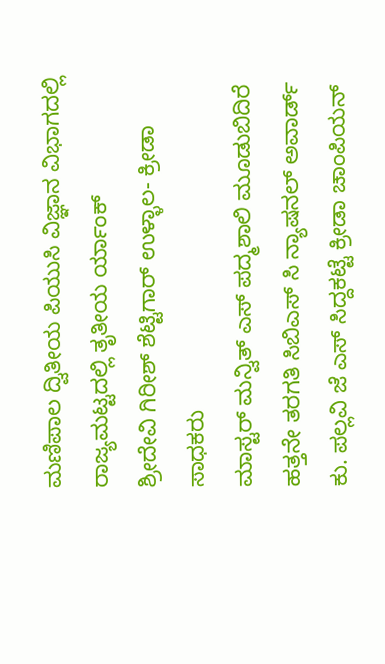ಮಣಿಪಾಲ ದ್ವಿತೀಯ ಪಿಯುಸಿ ವಿಜ್ಞಾನ ವಿಭಾಗದಲ್ಲಿ ರಾಜ್ಯಮಟ್ಟದಲ್ಲಿ ತೃತೀಯ ರ್ಯಾಂಕ್
ಶ್ರೀದೇವಿ ಗಿರೀಶ್ ಶೆಟ್ಟಿಗಾರ್ ಉಳ್ಳಾಲ- ಕ್ರೀಡಾ ಸಾಧಕರು
ಮಾಸ್ಟರ್ ಮನ್ವಿತ್ ಎಸ್ ಪದ್ಮಶಾಲಿ ಮೂಡುಬಿದಿರೆ ಹತ್ತನೇ ತರಗತಿ ಸಿಬಿಎಸ್ ಸಿ ನ್ಯಾಷನಲ್ ಅವಾರ್ಡ್
ಕು. ಪಲ್ಲವಿ ಜೆ ಎಸ್ ಸಿದ್ದಕಟ್ಟೆ ಕ್ರೀಡಾ ಚಾಂಪಿಯನ್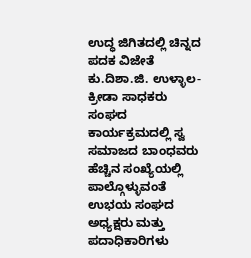ಉದ್ಧ ಜಿಗಿತದಲ್ಲಿ ಚಿನ್ನದ ಪದಕ ವಿಜೇತೆ
ಕು.ದಿಶಾ.ಜಿ. ಉಳ್ಳಾಲ- ಕ್ರೀಡಾ ಸಾಧಕರು
ಸಂಘದ ಕಾರ್ಯಕ್ರಮದಲ್ಲಿ ಸ್ವ ಸಮಾಜದ ಬಾಂಧವರು ಹೆಚ್ಚಿನ ಸಂಖ್ಯೆಯಲ್ಲಿ ಪಾಲ್ಗೊಳ್ಳುವಂತೆ ಉಭಯ ಸಂಘದ ಅಧ್ಯಕ್ಷರು ಮತ್ತು ಪದಾಧಿಕಾರಿಗಳು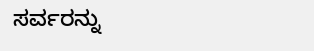ಸರ್ವರನ್ನು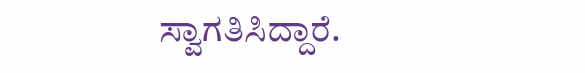ಸ್ವಾಗತಿಸಿದ್ದಾರೆ.